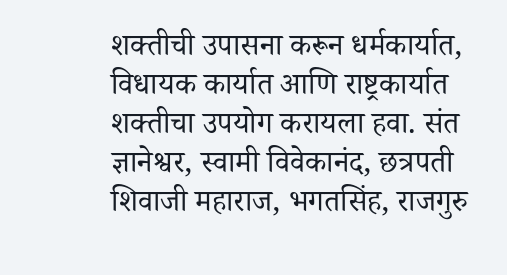शक्तीची उपासना करून धर्मकार्यात, विधायक कार्यात आणि राष्ट्रकार्यात शक्तीचा उपयोग करायला हवा. संत ज्ञानेश्वर, स्वामी विवेकानंद, छत्रपती शिवाजी महाराज, भगतसिंह, राजगुरु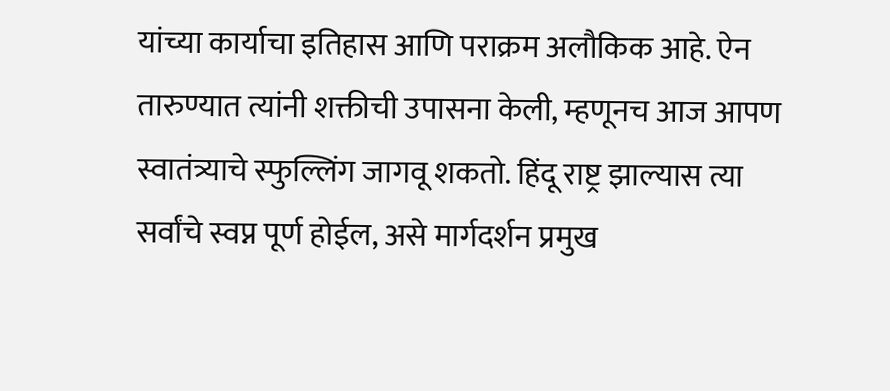यांच्या कार्याचा इतिहास आणि पराक्रम अलौकिक आहे. ऐन तारुण्यात त्यांनी शक्तीची उपासना केली, म्हणूनच आज आपण स्वातंत्र्याचे स्फुल्लिंग जागवू शकतो. हिंदू राष्ट्र झाल्यास त्या सर्वांचे स्वप्न पूर्ण होईल, असे मार्गदर्शन प्रमुख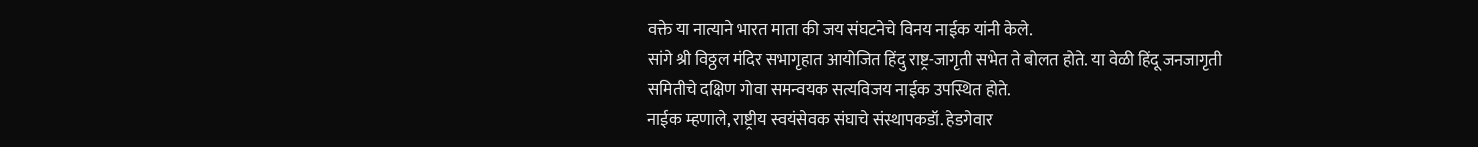वक्ते या नात्याने भारत माता की जय संघटनेचे विनय नाईक यांनी केले.
सांगे श्री विठ्ठल मंदिर सभागृहात आयोजित हिंदु राष्ट्र-जागृती सभेत ते बोलत होते. या वेळी हिंदू जनजागृती समितीचे दक्षिण गोवा समन्वयक सत्यविजय नाईक उपस्थित होते.
नाईक म्हणाले, राष्ट्रीय स्वयंसेवक संघाचे संस्थापकडॉ. हेडगेवार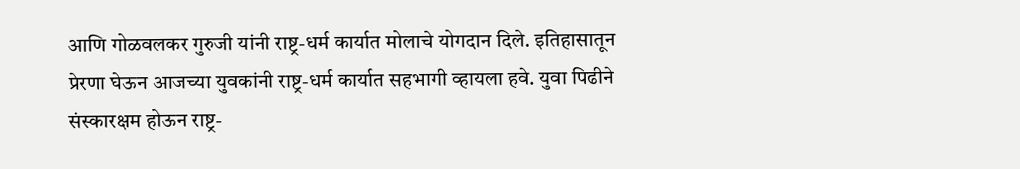आणि गोळवलकर गुरुजी यांनी राष्ट्र-धर्म कार्यात मोलाचे योगदान दिले. इतिहासातून प्रेरणा घेऊन आजच्या युवकांनी राष्ट्र-धर्म कार्यात सहभागी व्हायला हवे. युवा पिढीने संस्कारक्षम होऊन राष्ट्र-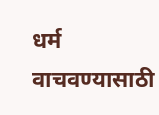धर्म वाचवण्यासाठी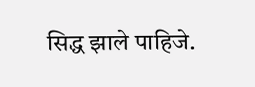सिद्ध झाले पाहिजे.